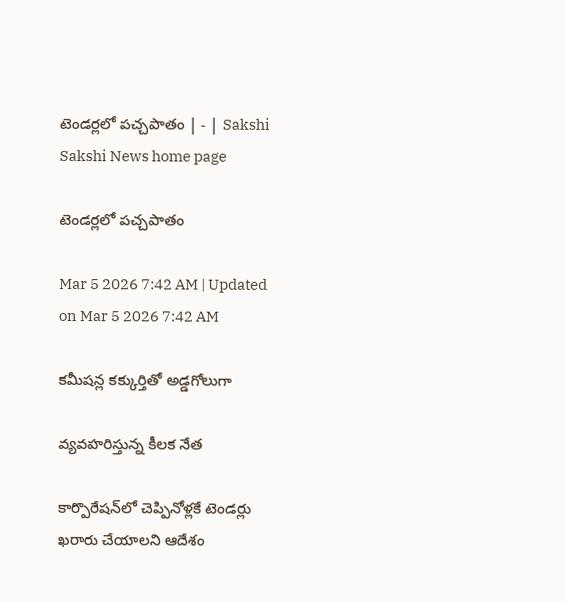టెండర్లలో పచ్చపాతం | - | Sakshi
Sakshi News home page

టెండర్లలో పచ్చపాతం

Mar 5 2026 7:42 AM | Updated on Mar 5 2026 7:42 AM

కమీషన్ల కక్కుర్తితో అడ్డగోలుగా

వ్యవహరిస్తున్న కీలక నేత

కార్పొరేషన్‌లో చెప్పినోళ్లకే టెండర్లు ఖరారు చేయాలని ఆదేశం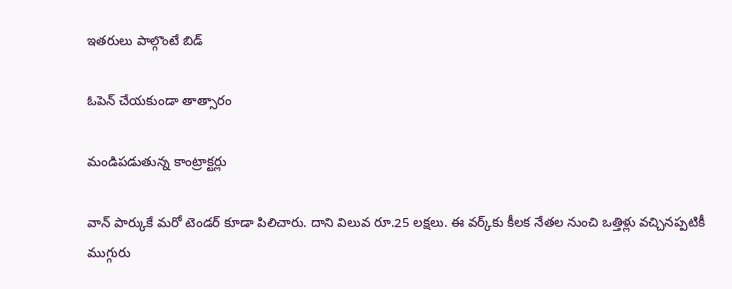ఇతరులు పాల్గొంటే బిడ్‌

ఓపెన్‌ చేయకుండా తాత్సారం

మండిపడుతున్న కాంట్రాక్టర్లు

వాన్‌ పార్కుకే మరో టెండర్‌ కూడా పిలిచారు. దాని విలువ రూ.25 లక్షలు. ఈ వర్క్‌కు కీలక నేతల నుంచి ఒత్తిళ్లు వచ్చినప్పటికీ ముగ్గురు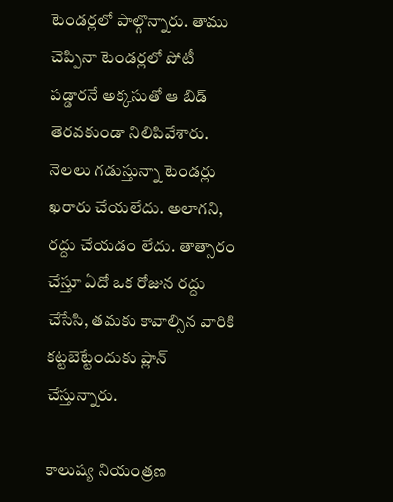టెండర్లలో పాల్గొన్నారు. తాము చెప్పినా టెండర్లలో పోటీ పడ్డారనే అక్కసుతో ఆ బిడ్‌ తెరవకుండా నిలిపివేశారు. నెలలు గడుస్తున్నా టెండర్లు ఖరారు చేయలేదు. అలాగని, రద్దు చేయడం లేదు. తాత్సారం చేస్తూ ఏదో ఒక రోజున రద్దు చేసేసి, తమకు కావాల్సిన వారికి కట్టబెట్టేందుకు ప్లాన్‌ చేస్తున్నారు.

కాలుష్య నియంత్రణ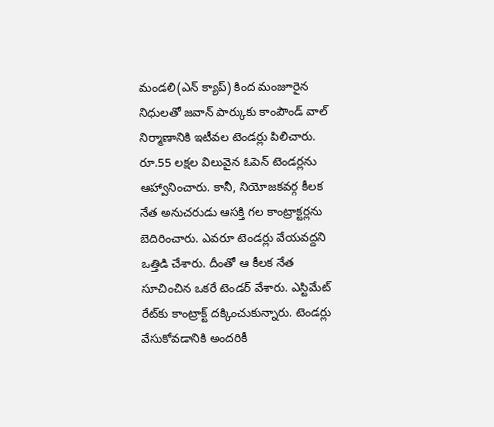మండలి(ఎన్‌ క్యాప్‌) కింద మంజూరైన నిధులతో జవాన్‌ పార్కుకు కాంపౌండ్‌ వాల్‌ నిర్మాణానికి ఇటీవల టెండర్లు పిలిచారు. రూ.55 లక్షల విలువైన ఓపెన్‌ టెండర్లను ఆహ్వానించారు. కానీ, నియోజకవర్గ కీలక నేత అనుచరుడు ఆసక్తి గల కాంట్రాక్టర్లను బెదిరించారు. ఎవరూ టెండర్లు వేయవద్దని ఒత్తిడి చేశారు. దీంతో ఆ కీలక నేత సూచించిన ఒకరే టెండర్‌ వేశారు. ఎస్టిమేట్‌ రేట్‌కు కాంట్రాక్ట్‌ దక్కించుకున్నారు. టెండర్లు వేసుకోవడానికి అందరికీ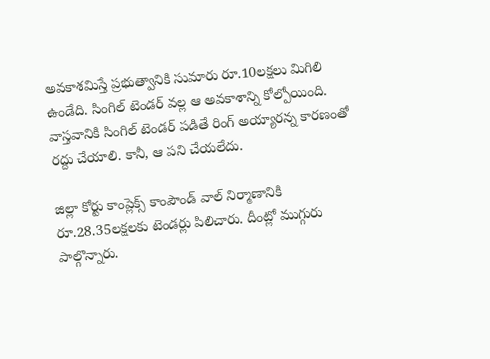అవకాశమిస్తే ప్రభుత్వానికి సుమారు రూ.10లక్షలు మిగిలి ఉండేది. సింగిల్‌ టెండర్‌ వల్ల ఆ అవకాశాన్ని కోల్పోయింది. వాస్తవానికి సింగిల్‌ టెండర్‌ పడితే రింగ్‌ అయ్యారన్న కారణంతో రద్దు చేయాలి. కానీ, ఆ పని చేయలేదు.

జిల్లా కోర్టు కాంప్లెక్స్‌ కాంపౌండ్‌ వాల్‌ నిర్మాణానికి రూ.28.35లక్షలకు టెండర్లు పిలిచారు. దీంట్లో ముగ్గురు పాల్గొన్నారు.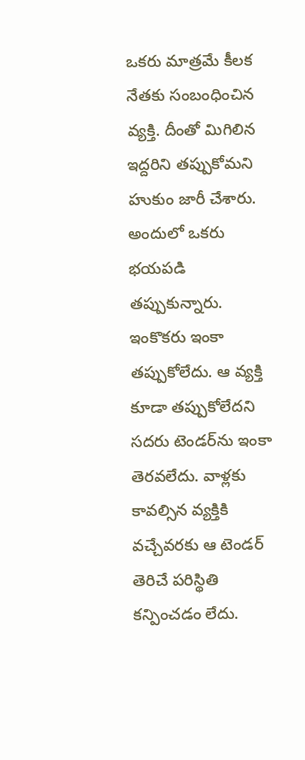ఒకరు మాత్రమే కీలక నేతకు సంబంధించిన వ్యక్తి. దీంతో మిగిలిన ఇద్దరిని తప్పుకోమని హుకుం జారీ చేశారు. అందులో ఒకరు భయపడి తప్పుకున్నారు. ఇంకొకరు ఇంకా తప్పుకోలేదు. ఆ వ్యక్తి కూడా తప్పుకోలేదని సదరు టెండర్‌ను ఇంకా తెరవలేదు. వాళ్లకు కావల్సిన వ్యక్తికి వచ్చేవరకు ఆ టెండర్‌ తెరిచే పరిస్థితి కన్పించడం లేదు.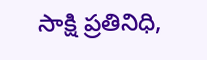సాక్షి ప్రతినిధి,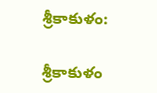శ్రీకాకుళం:

శ్రీకాకుళం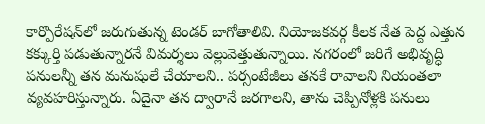కార్పొరేషన్‌లో జరుగుతున్న టెండర్‌ బాగోతాలివి. నియోజకవర్గ కీలక నేత పెద్ద ఎత్తున కక్కుర్తి పడుతున్నారనే విమర్శలు వెల్లువెత్తుతున్నాయి. నగరంలో జరిగే అభివృద్ధి పనులన్నీ తన మనుషులే చేయాలని.. పర్సంటేజీలు తనకే రావాలని నియంతలా వ్యవహరిస్తున్నారు. ఏదైనా తన ద్వారానే జరగాలని, తాను చెప్పినోళ్లకి పనులు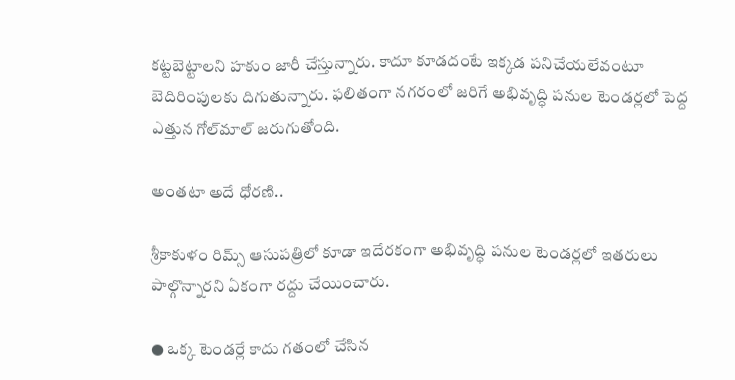కట్టబెట్టాలని హకుం జారీ చేస్తున్నారు. కాదూ కూడదంటే ఇక్కడ పనిచేయలేవంటూ బెదిరింపులకు దిగుతున్నారు. ఫలితంగా నగరంలో జరిగే అభివృద్ధి పనుల టెండర్లలో పెద్ద ఎత్తున గోల్‌మాల్‌ జరుగుతోంది.

అంతటా అదే ధోరణి..

శ్రీకాకుళం రిమ్స్‌ ఆసుపత్రిలో కూడా ఇదేరకంగా అభివృద్ధి పనుల టెండర్లలో ఇతరులు పాల్గొన్నారని ఏకంగా రద్దు చేయించారు.

● ఒక్క టెండర్లే కాదు గతంలో చేసిన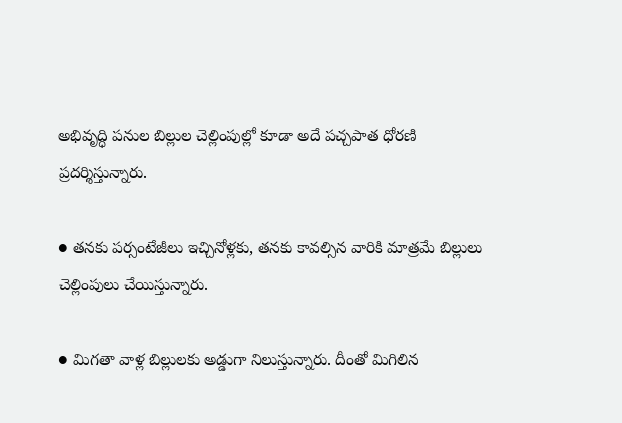అభివృద్ధి పనుల బిల్లుల చెల్లింపుల్లో కూడా అదే పచ్చపాత ధోరణి ప్రదర్శిస్తున్నారు.

● తనకు పర్సంటేజీలు ఇచ్చినోళ్లకు, తనకు కావల్సిన వారికి మాత్రమే బిల్లులు చెల్లింపులు చేయిస్తున్నారు.

● మిగతా వాళ్ల బిల్లులకు అడ్డుగా నిలుస్తున్నారు. దీంతో మిగిలిన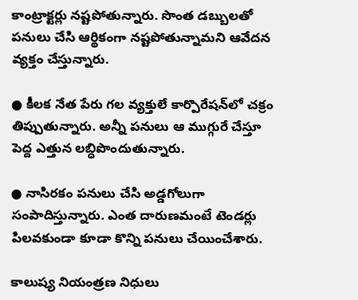కాంట్రాక్టర్లు నష్టపోతున్నారు. సొంత డబ్బులతో పనులు చేసి ఆర్థికంగా నష్టపోతున్నామని ఆవేదన వ్యక్తం చేస్తున్నారు.

● కీలక నేత పేరు గల వ్యక్తులే కార్పొరేషన్‌లో చక్రం తిప్పుతున్నారు. అన్నీ పనులు ఆ ముగ్గురే చేస్తూ పెద్ద ఎత్తున లబ్ధిపొందుతున్నారు.

● నాసిరకం పనులు చేసి అడ్డగోలుగా సంపాదిస్తున్నారు. ఎంత దారుణమంటే టెండర్లు పిలవకుండా కూడా కొన్ని పనులు చేయించేశారు.

కాలుష్య నియంత్రణ నిధులు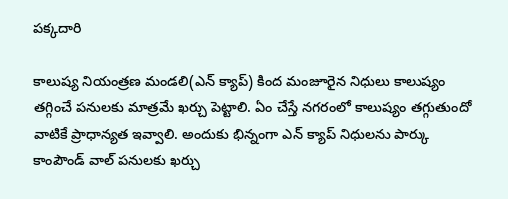పక్కదారి

కాలుష్య నియంత్రణ మండలి(ఎన్‌ క్యాప్‌) కింద మంజూరైన నిధులు కాలుష్యం తగ్గించే పనులకు మాత్రమే ఖర్చు పెట్టాలి. ఏం చేస్తే నగరంలో కాలుష్యం తగ్గుతుందో వాటికే ప్రాధాన్యత ఇవ్వాలి. అందుకు భిన్నంగా ఎన్‌ క్యాప్‌ నిధులను పార్కు కాంపౌండ్‌ వాల్‌ పనులకు ఖర్చు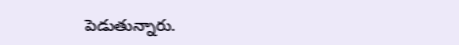పెడుతున్నారు.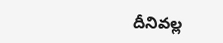దీనివల్ల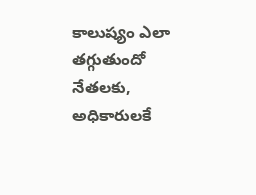కాలుష్యం ఎలా తగ్గుతుందో నేతలకు, అధికారులకే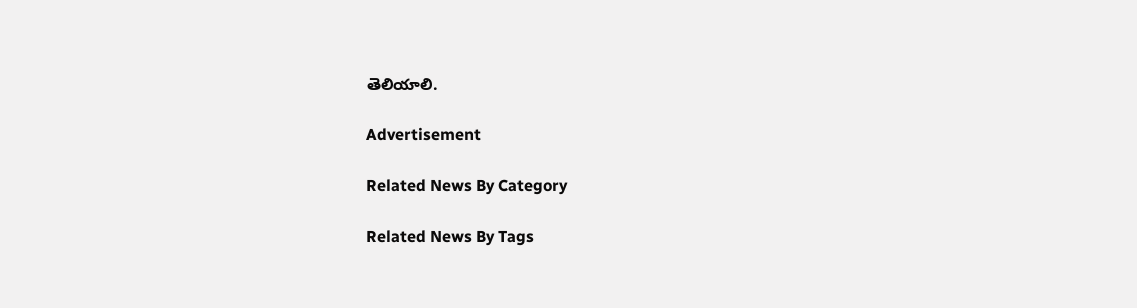తెలియాలి.

Advertisement

Related News By Category

Related News By Tags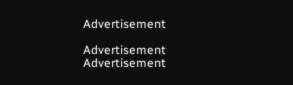Advertisement

Advertisement
Advertisement